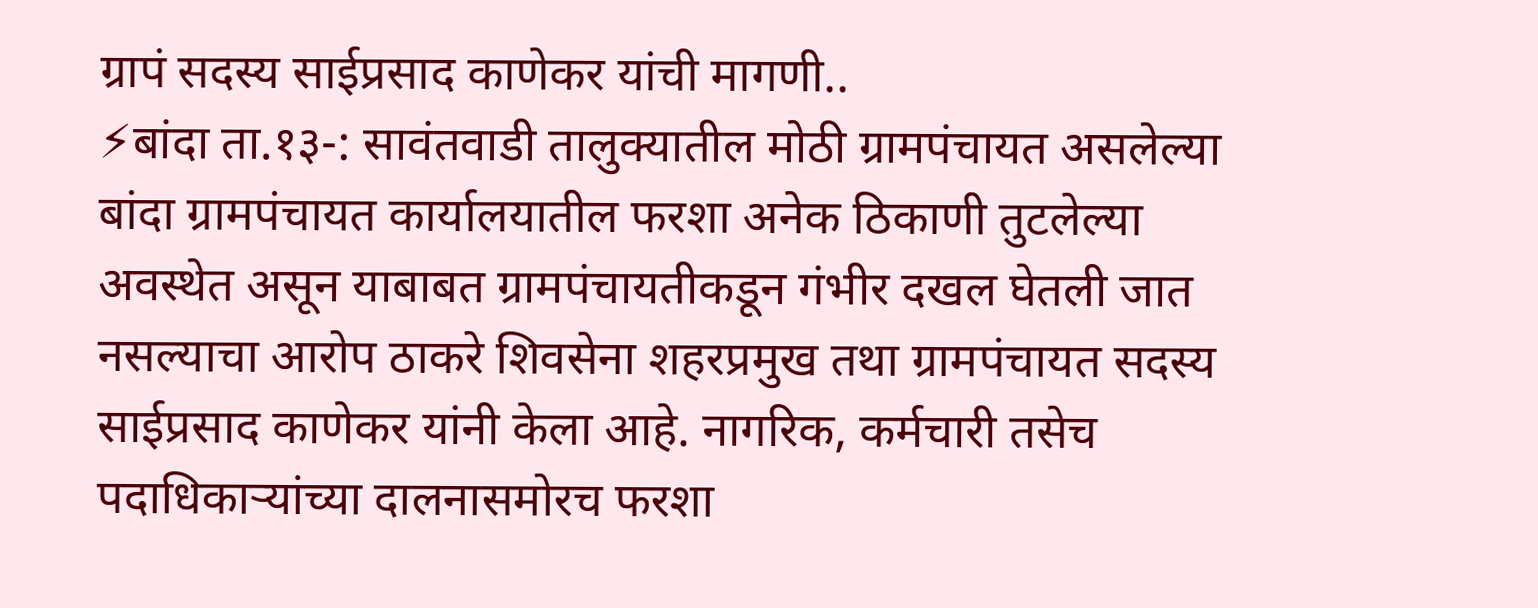ग्रापं सदस्य साईप्रसाद काणेकर यांची मागणी..
⚡बांदा ता.१३-: सावंतवाडी तालुक्यातील मोठी ग्रामपंचायत असलेल्या बांदा ग्रामपंचायत कार्यालयातील फरशा अनेक ठिकाणी तुटलेल्या अवस्थेत असून याबाबत ग्रामपंचायतीकडून गंभीर दखल घेतली जात नसल्याचा आरोप ठाकरे शिवसेना शहरप्रमुख तथा ग्रामपंचायत सदस्य साईप्रसाद काणेकर यांनी केला आहे. नागरिक, कर्मचारी तसेच पदाधिकाऱ्यांच्या दालनासमोरच फरशा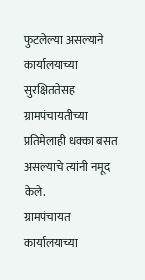फुटलेल्या असल्याने कार्यालयाच्या सुरक्षिततेसह ग्रामपंचायतीच्या प्रतिमेलाही धक्का बसत असल्याचे त्यांनी नमूद केले.
ग्रामपंचायत कार्यालयाच्या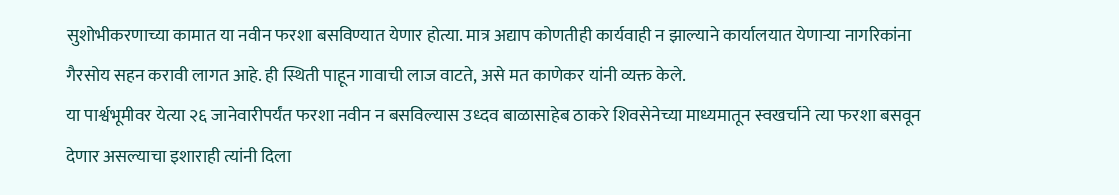सुशोभीकरणाच्या कामात या नवीन फरशा बसविण्यात येणार होत्या. मात्र अद्याप कोणतीही कार्यवाही न झाल्याने कार्यालयात येणाऱ्या नागरिकांना गैरसोय सहन करावी लागत आहे. ही स्थिती पाहून गावाची लाज वाटते, असे मत काणेकर यांनी व्यक्त केले.
या पार्श्वभूमीवर येत्या २६ जानेवारीपर्यंत फरशा नवीन न बसविल्यास उध्दव बाळासाहेब ठाकरे शिवसेनेच्या माध्यमातून स्वखर्चाने त्या फरशा बसवून देणार असल्याचा इशाराही त्यांनी दिला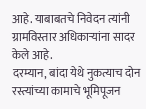आहे. याबाबतचे निवेदन त्यांनी ग्रामविस्तार अधिकाऱ्यांना सादर केले आहे.
दरम्यान, बांदा येथे नुकत्याच दोन रस्त्यांच्या कामाचे भूमिपूजन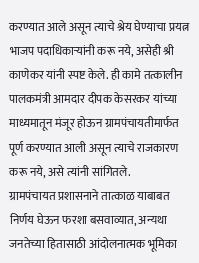करण्यात आले असून त्याचे श्रेय घेण्याचा प्रयत्न भाजप पदाधिकाऱ्यांनी करू नये, असेही श्री काणेकर यांनी स्पष्ट केले. ही कामे तत्कालीन पालकमंत्री आमदार दीपक केसरकर यांच्या माध्यमातून मंजूर होऊन ग्रामपंचायतीमार्फत पूर्ण करण्यात आली असून त्याचे राजकारण करू नये, असे त्यांनी सांगितले.
ग्रामपंचायत प्रशासनाने तात्काळ याबाबत निर्णय घेऊन फरशा बसवाव्यात, अन्यथा जनतेच्या हितासाठी आंदोलनात्मक भूमिका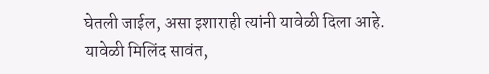घेतली जाईल, असा इशाराही त्यांनी यावेळी दिला आहे.
यावेळी मिलिंद सावंत,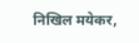निखिल मयेकर,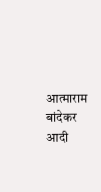आत्माराम बांदेकर आदी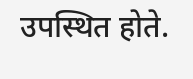उपस्थित होते.